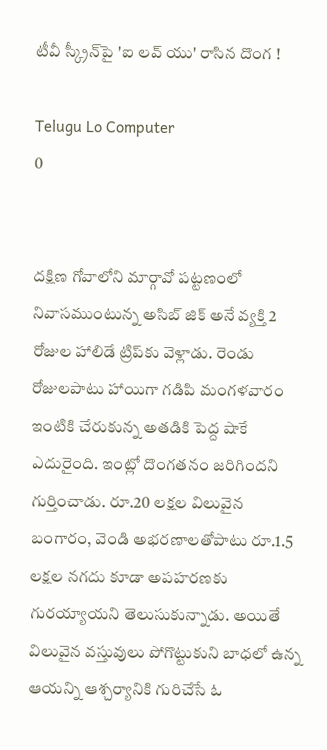టీవీ స్క్రీన్‌పై 'ఐ లవ్ యు' రాసిన దొంగ !

Telugu Lo Computer
0


దక్షిణ గోవాలోని మార్గావో పట్టణంలో నివాసముంటున్న అసిబ్ జిక్ అనే వ్యక్తి 2 రోజుల హాలిడే ట్రిప్‌కు వెళ్లాడు. రెండు రోజులపాటు హాయిగా గడిపి మంగళవారం ఇంటికి చేరుకున్న అతడికి పెద్ద షాకే ఎదురైంది. ఇంట్లో దొంగతనం జరిగిందని గుర్తించాడు. రూ.20 లక్షల విలువైన బంగారం, వెండి అభరణాలతోపాటు రూ.1.5 లక్షల నగదు కూడా అపహరణకు గురయ్యాయని తెలుసుకున్నాడు. అయితే విలువైన వస్తువులు పోగొట్టుకుని బాధలో ఉన్న ఆయన్ని ఆశ్చర్యానికి గురిచేసే ఓ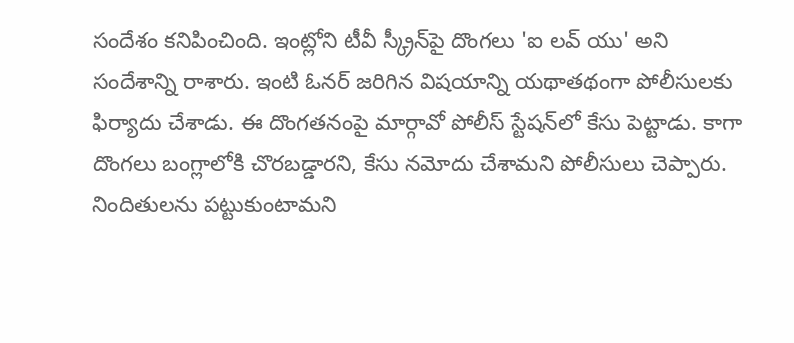సందేశం కనిపించింది. ఇంట్లోని టీవీ స్క్రీన్‌పై దొంగలు 'ఐ లవ్ యు' అని సందేశాన్ని రాశారు. ఇంటి ఓనర్ జరిగిన విషయాన్ని యథాతథంగా పోలీసులకు ఫిర్యాదు చేశాడు. ఈ దొంగతనంపై మార్గావో పోలీస్ స్టేషన్‌లో కేసు పెట్టాడు. కాగా దొంగలు బంగ్లాలోకి చొరబడ్డారని, కేసు నమోదు చేశామని పోలీసులు చెప్పారు. నిందితులను పట్టుకుంటామని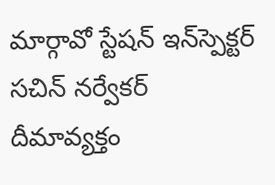మార్గావో స్టేషన్ ఇన్‌స్పెక్టర్ సచిన్ నర్వేకర్ దీమావ్యక్తం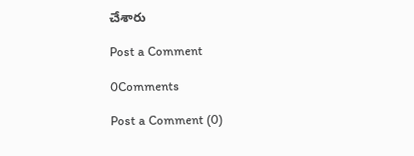చేశారు

Post a Comment

0Comments

Post a Comment (0)